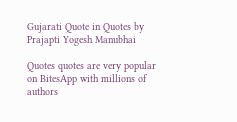Gujarati Quote in Quotes by Prajapti Yogesh Manubhai

Quotes quotes are very popular on BitesApp with millions of authors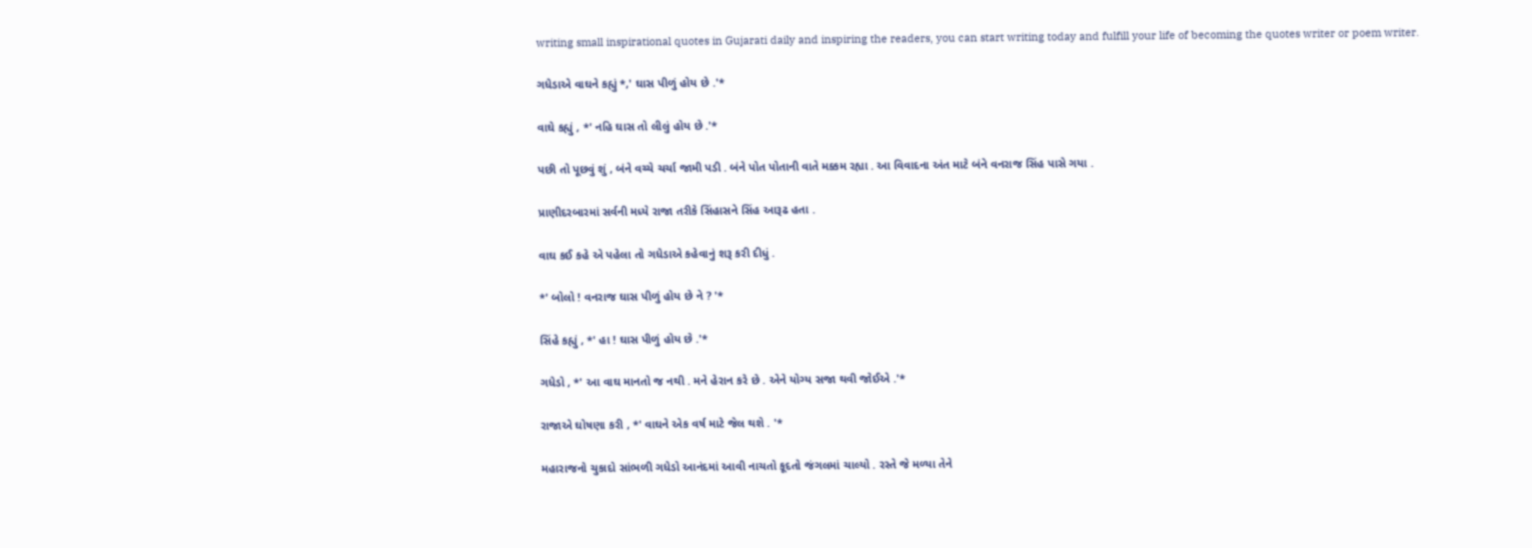writing small inspirational quotes in Gujarati daily and inspiring the readers, you can start writing today and fulfill your life of becoming the quotes writer or poem writer.

ગધેડાએ વાઘને કહ્યું *,' ઘાસ પીળું હોય છે .'*

વાઘે કહ્યું , *' નહિ ઘાસ તો લીલું હોય છે .'*

પછી તો પૂછવું શું , બંને વચ્ચે ચર્ચા જામી પડી . બંને પોત પોતાની વાતે મક્કમ રહ્યા . આ વિવાદના અંત માટે બંને વનરાજ સિંહ પાસે ગયા .

પ્રાણીદરબારમાં સર્વની મધ્યે રાજા તરીકે સિંહાસને સિંહ આરૂઢ હતા .

વાઘ કઈ કહે એ પહેલા તો ગધેડાએ કહેવાનું શરૂ કરી દીધું .

*' બોલો ! વનરાજ ઘાસ પીળું હોય છે ને ? '*

સિંહે કહ્યું , *' હા ! ઘાસ પીળું હોય છે .'*

ગધેડો , *' આ વાઘ માનતો જ નથી . મને હેરાન કરે છે . એને યોગ્ય સજા થવી જોઈએ .'*

રાજાએ ઘોષણા કરી , *' વાઘને એક વર્ષ માટે જેલ થશે . '*

મહારાજનો ચુકાદો સાંભળી ગધેડો આનંદમાં આવી નાચતો કૂદતો જંગલમાં ચાલ્યો . રસ્તે જે મળ્યા તેને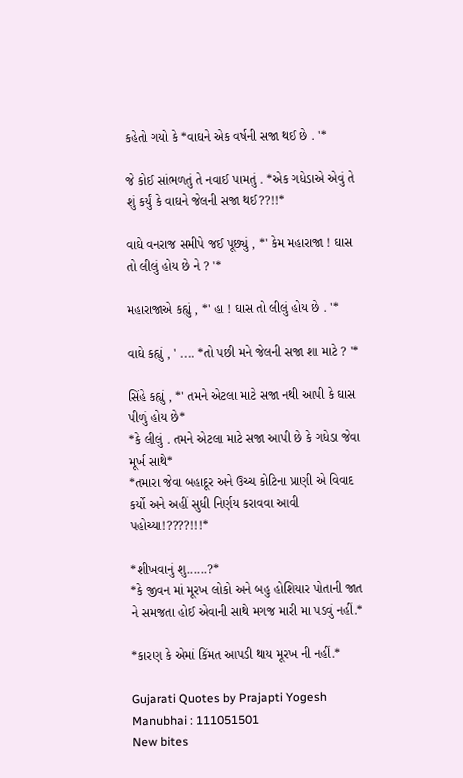કહેતો ગયો કે *વાઘને એક વર્ષની સજા થઈ છે . '*

જે કોઈ સાંભળતું તે નવાઈ પામતું . *એક ગધેડાએ એવું તે શું કર્યું કે વાઘને જેલની સજા થઈ??!!*

વાઘે વનરાજ સમીપે જઈ પૂછ્યું , *' કેમ મહારાજા ! ઘાસ તો લીલું હોય છે ને ? '*

મહારાજાએ કહ્યું , *' હા ! ઘાસ તો લીલું હોય છે . '*

વાઘે કહ્યું , ' .... *તો પછી મને જેલની સજા શા માટે ? '*

સિંહે કહ્યું , *' તમને એટલા માટે સજા નથી આપી કે ઘાસ પીળું હોય છે*
*કે લીલું . તમને એટલા માટે સજા આપી છે કે ગધેડા જેવા મૂર્ખ સાથે*
*તમારા જેવા બહાદૂર અને ઉચ્ચ કોટિના પ્રાણી એ વિવાદ કર્યો અને અહીં સુધી નિર્ણય કરાવવા આવી પહોચ્યા!????!!!*

*શીખવાનું શુ......?*
*કે જીવન માં મૂરખ લોકો અને બહુ હોશિયાર પોતાની જાત ને સમજતા હોઈ એવાની સાથે મગજ મારી મા પડવું નહીં.*

*કારણ કે એમાં કિંમત આપડી થાય મૂરખ ની નહીં.*

Gujarati Quotes by Prajapti Yogesh Manubhai : 111051501
New bites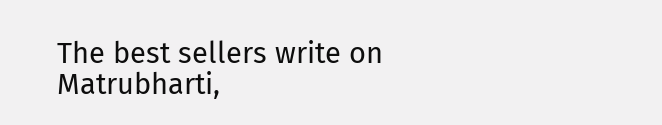The best sellers write on Matrubharti,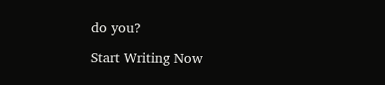do you?

Start Writing Now